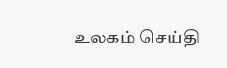உலகம் செய்தி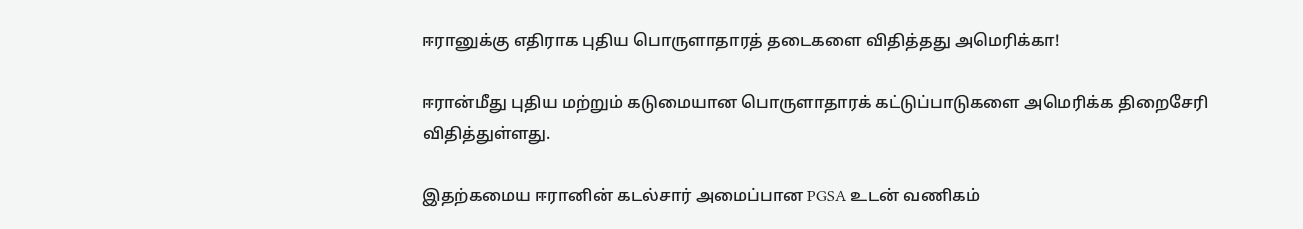ஈரானுக்கு எதிராக புதிய பொருளாதாரத் தடைகளை விதித்தது அமெரிக்கா!

ஈரான்மீது புதிய மற்றும் கடுமையான பொருளாதாரக் கட்டுப்பாடுகளை அமெரிக்க திறைசேரி விதித்துள்ளது.

இதற்கமைய ஈரானின் கடல்சார் அமைப்பான PGSA உடன் வணிகம்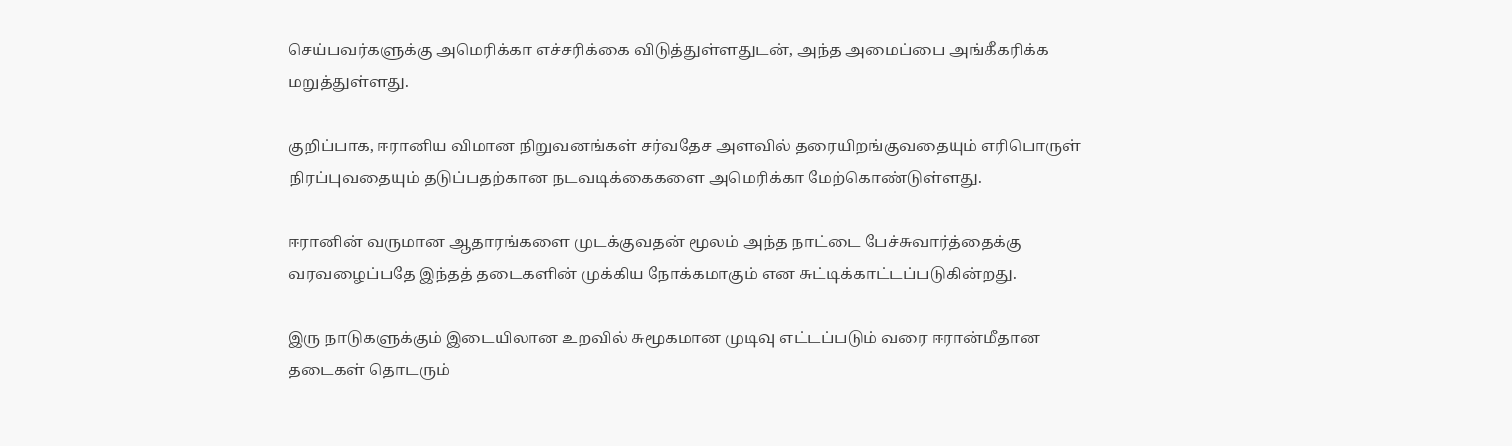செய்பவர்களுக்கு அமெரிக்கா எச்சரிக்கை விடுத்துள்ளதுடன், அந்த அமைப்பை அங்கீகரிக்க மறுத்துள்ளது.

குறிப்பாக, ஈரானிய விமான நிறுவனங்கள் சர்வதேச அளவில் தரையிறங்குவதையும் எரிபொருள் நிரப்புவதையும் தடுப்பதற்கான நடவடிக்கைகளை அமெரிக்கா மேற்கொண்டுள்ளது.

ஈரானின் வருமான ஆதாரங்களை முடக்குவதன் மூலம் அந்த நாட்டை பேச்சுவார்த்தைக்கு வரவழைப்பதே இந்தத் தடைகளின் முக்கிய நோக்கமாகும் என சுட்டிக்காட்டப்படுகின்றது.

இரு நாடுகளுக்கும் இடையிலான உறவில் சுமூகமான முடிவு எட்டப்படும் வரை ஈரான்மீதான தடைகள் தொடரும்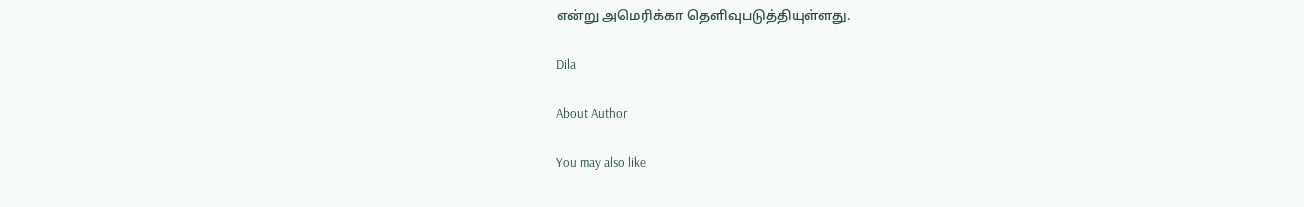என்று அமெரிக்கா தெளிவுபடுத்தியுள்ளது.

Dila

About Author

You may also like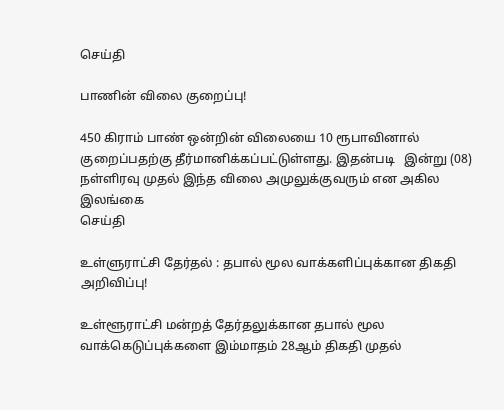செய்தி

பாணின் விலை குறைப்பு!

450 கிராம் பாண் ஒன்றின் விலையை 10 ரூபாவினால் குறைப்பதற்கு தீர்மானிக்கப்பட்டுள்ளது. இதன்படி   இன்று (08) நள்ளிரவு முதல் இந்த விலை அமுலுக்குவரும் என அகில இலங்கை
செய்தி

உள்ளுராட்சி தேர்தல் : தபால் மூல வாக்களிப்புக்கான திகதி அறிவிப்பு!

உள்ளூராட்சி மன்றத் தேர்தலுக்கான தபால் மூல வாக்கெடுப்புக்களை இம்மாதம் 28ஆம் திகதி முதல்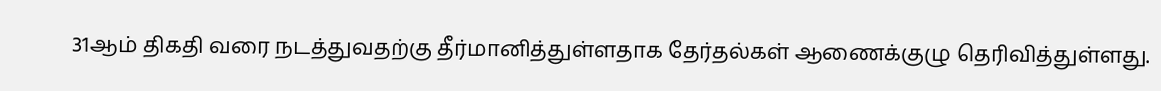31ஆம் திகதி வரை நடத்துவதற்கு தீர்மானித்துள்ளதாக தேர்தல்கள் ஆணைக்குழு தெரிவித்துள்ளது.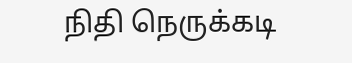நிதி நெருக்கடி